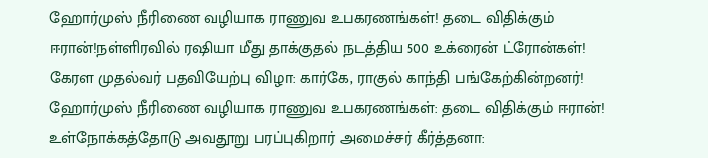ஹோர்முஸ் நீரிணை வழியாக ராணுவ உபகரணங்கள்! தடை விதிக்கும் ஈரான்!நள்ளிரவில் ரஷியா மீது தாக்குதல் நடத்திய 500 உக்ரைன் ட்ரோன்கள்! கேரள முதல்வர் பதவியேற்பு விழா: கார்கே, ராகுல் காந்தி பங்கேற்கின்றனர்! ஹோர்முஸ் நீரிணை வழியாக ராணுவ உபகரணங்கள்: தடை விதிக்கும் ஈரான்! உள்நோக்கத்தோடு அவதூறு பரப்புகிறார் அமைச்சர் கீர்த்தனா: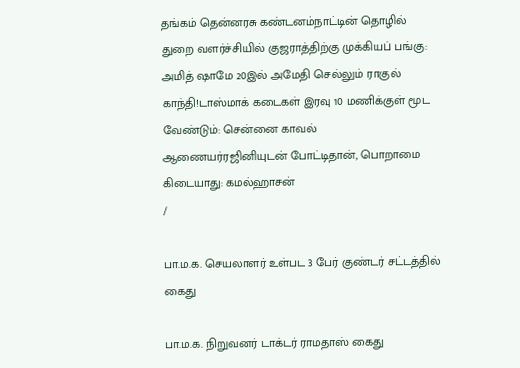தங்கம் தென்னரசு கண்டனம்நாட்டின் தொழில் துறை வளர்ச்சியில் குஜராத்திற்கு முக்கியப் பங்கு: அமித் ஷாமே 20இல் அமேதி செல்லும் ராகுல் காந்தி!டாஸ்மாக் கடைகள் இரவு 10 மணிக்குள் மூட வேண்டும்: சென்னை காவல் ஆணையர்ரஜினியுடன் போட்டிதான், பொறாமை கிடையாது: கமல்ஹாசன்
/

பா.ம.க. செயலாளர் உள்பட 3 பேர் குண்டர் சட்டத்தில் கைது

பா.ம.க. நிறுவனர் டாக்டர் ராமதாஸ் கைது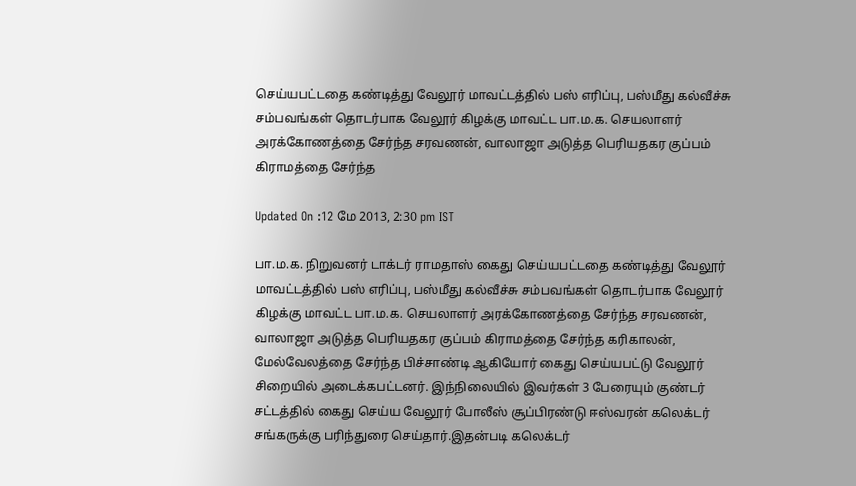செய்யபட்டதை கண்டித்து வேலூர் மாவட்டத்தில் பஸ் எரிப்பு, பஸ்மீது கல்வீச்சு சம்பவங்கள் தொடர்பாக வேலூர் கிழக்கு மாவட்ட பா.ம.க. செயலாளர் அரக்கோணத்தை சேர்ந்த சரவணன், வாலாஜா அடுத்த பெரியதகர குப்பம் கிராமத்தை சேர்ந்த

Updated On :12 மே 2013, 2:30 pm IST

பா.ம.க. நிறுவனர் டாக்டர் ராமதாஸ் கைது செய்யபட்டதை கண்டித்து வேலூர் மாவட்டத்தில் பஸ் எரிப்பு, பஸ்மீது கல்வீச்சு சம்பவங்கள் தொடர்பாக வேலூர் கிழக்கு மாவட்ட பா.ம.க. செயலாளர் அரக்கோணத்தை சேர்ந்த சரவணன், வாலாஜா அடுத்த பெரியதகர குப்பம் கிராமத்தை சேர்ந்த கரிகாலன், மேல்வேலத்தை சேர்ந்த பிச்சாண்டி ஆகியோர் கைது செய்யபட்டு வேலூர் சிறையில் அடைக்கபட்டனர். இந்நிலையில் இவர்கள் 3 பேரையும் குண்டர் சட்டத்தில் கைது செய்ய வேலூர் போலீஸ் சூப்பிரண்டு ஈஸ்வரன் கலெக்டர் சங்கருக்கு பரிந்துரை செய்தார்.இதன்படி கலெக்டர்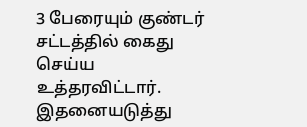3 பேரையும் குண்டர் சட்டத்தில் கைது செய்ய உத்தரவிட்டார். இதனையடுத்து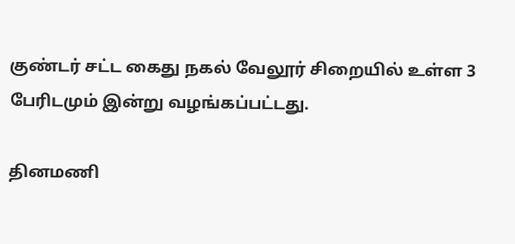குண்டர் சட்ட கைது நகல் வேலூர் சிறையில் உள்ள 3 பேரிடமும் இன்று வழங்கப்பட்டது.

தினமணி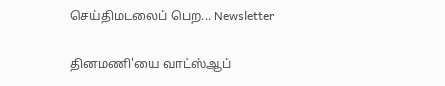செய்திமடலைப் பெற... Newsletter

தினமணி'யை வாட்ஸ்ஆப்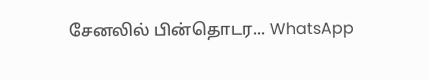சேனலில் பின்தொடர... WhatsApp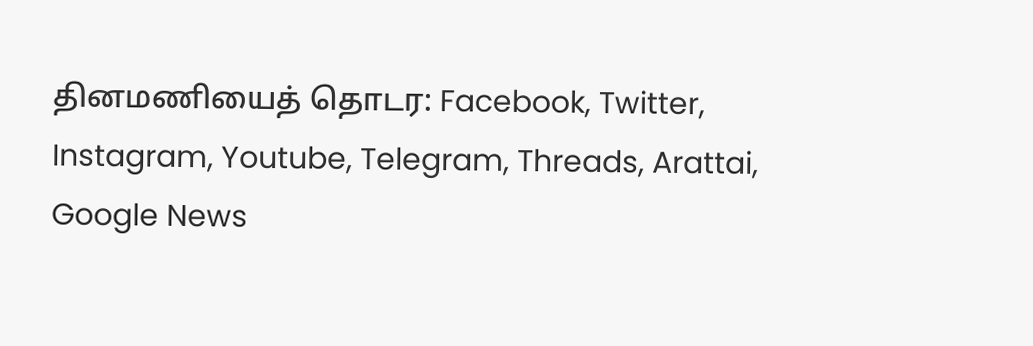தினமணியைத் தொடர: Facebook, Twitter, Instagram, Youtube, Telegram, Threads, Arattai, Google News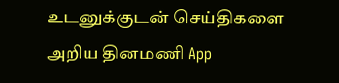உடனுக்குடன் செய்திகளை அறிய தினமணி App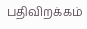பதிவிறக்கம்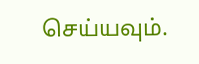செய்யவும்.